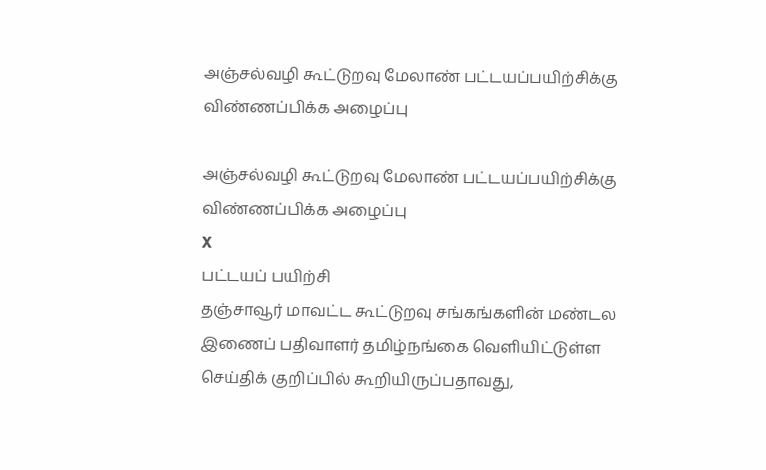அஞ்சல்வழி கூட்டுறவு மேலாண் பட்டயப்பயிற்சிக்கு விண்ணப்பிக்க அழைப்பு

அஞ்சல்வழி கூட்டுறவு மேலாண் பட்டயப்பயிற்சிக்கு விண்ணப்பிக்க அழைப்பு
X
பட்டயப் பயிற்சி
தஞ்சாவூர் மாவட்ட கூட்டுறவு சங்கங்களின் மண்டல இணைப் பதிவாளர் தமிழ்நங்கை வெளியிட்டுள்ள செய்திக் குறிப்பில் கூறியிருப்பதாவது,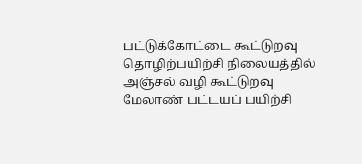பட்டுக்கோட்டை கூட்டுறவு தொழிற்பயிற்சி நிலையத்தில் அஞ்சல் வழி கூட்டுறவு மேலாண் பட்டயப் பயிற்சி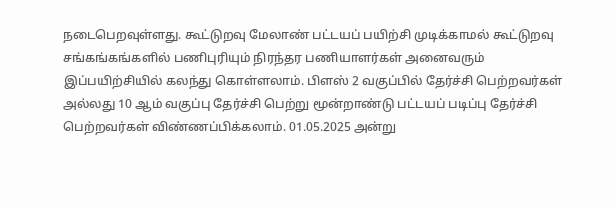நடைபெறவுள்ளது. கூட்டுறவு மேலாண் பட்டயப் பயிற்சி முடிக்காமல் கூட்டுறவு சங்கங்கங்களில் பணிபுரியும் நிரந்தர பணியாளர்கள் அனைவரும் இப்பயிற்சியில் கலந்து கொள்ளலாம். பிளஸ் 2 வகுப்பில் தேர்ச்சி பெற்றவர்கள் அல்லது 10 ஆம் வகுப்பு தேர்ச்சி பெற்று மூன்றாண்டு பட்டயப் படிப்பு தேர்ச்சி பெற்றவர்கள் விண்ணப்பிக்கலாம். 01.05.2025 அன்று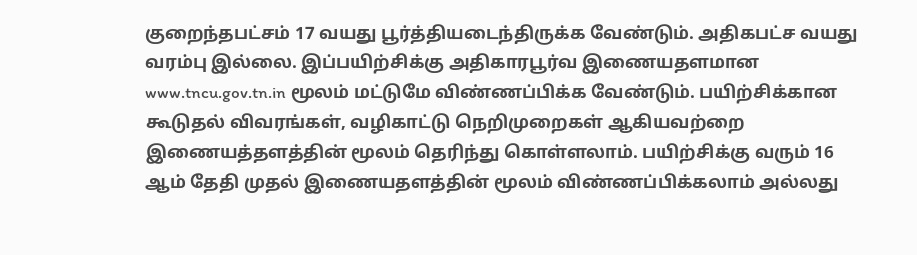குறைந்தபட்சம் 17 வயது பூர்த்தியடைந்திருக்க வேண்டும். அதிகபட்ச வயது வரம்பு இல்லை. இப்பயிற்சிக்கு அதிகாரபூர்வ இணையதளமான www.tncu.gov.tn.in மூலம் மட்டுமே விண்ணப்பிக்க வேண்டும். பயிற்சிக்கான கூடுதல் விவரங்கள், வழிகாட்டு நெறிமுறைகள் ஆகியவற்றை இணையத்தளத்தின் மூலம் தெரிந்து கொள்ளலாம். பயிற்சிக்கு வரும் 16 ஆம் தேதி முதல் இணையதளத்தின் மூலம் விண்ணப்பிக்கலாம் அல்லது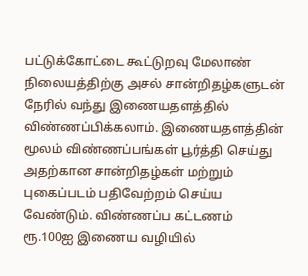பட்டுக்கோட்டை கூட்டுறவு மேலாண் நிலையத்திற்கு அசல் சான்றிதழ்களுடன் நேரில் வந்து இணையதளத்தில் விண்ணப்பிக்கலாம். இணையதளத்தின் மூலம் விண்ணப்பங்கள் பூர்த்தி செய்து அதற்கான சான்றிதழ்கள் மற்றும் புகைப்படம் பதிவேற்றம் செய்ய வேண்டும். விண்ணப்ப கட்டணம் ரூ.100ஐ இணைய வழியில்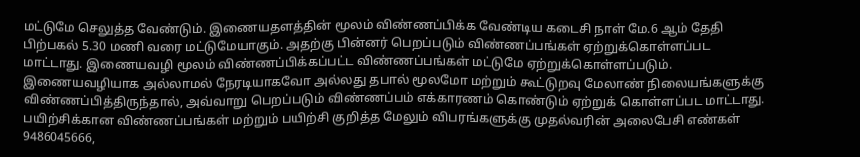மட்டுமே செலுத்த வேண்டும். இணையதளத்தின் மூலம் விண்ணப்பிக்க வேண்டிய கடைசி நாள் மே.6 ஆம் தேதி பிற்பகல் 5.30 மணி வரை மட்டுமேயாகும். அதற்கு பின்னர் பெறப்படும் விண்ணப்பங்கள் ஏற்றுக்கொள்ளப்பட மாட்டாது. இணையவழி மூலம் விண்ணப்பிக்கப்பட்ட விண்ணப்பங்கள் மட்டுமே ஏற்றுக்கொள்ளப்படும். இணையவழியாக அல்லாமல் நேரடியாகவோ அல்லது தபால் மூலமோ மற்றும் கூட்டுறவு மேலாண் நிலையங்களுக்கு விண்ணப்பித்திருந்தால், அவ்வாறு பெறப்படும் விண்ணப்பம் எக்காரணம் கொண்டும் ஏற்றுக் கொள்ளப்பட மாட்டாது.  பயிற்சிக்கான விண்ணப்பங்கள் மற்றும் பயிற்சி குறித்த மேலும் விபரங்களுக்கு முதல்வரின் அலைபேசி எண்கள் 9486045666,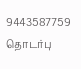9443587759 தொடர்பு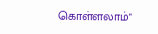கொள்ளலாம்"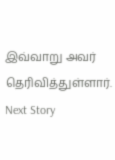இவ்வாறு அவர் தெரிவித்துள்ளார்.
Next Story